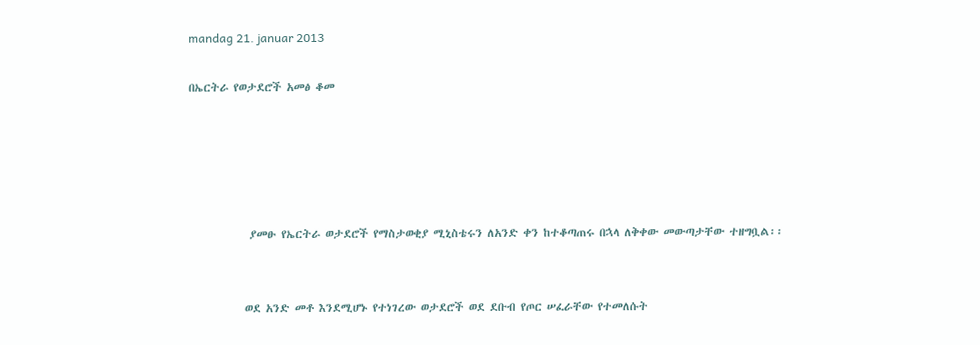mandag 21. januar 2013

በኤርትራ የወታደሮች አመፅ ቆመ





            ያመፁ የኤርትራ ወታደሮች የማስታወቂያ ሚኒስቴሩን ለአንድ ቀን ከተቆጣጠሩ በኋላ ለቅቀው መውጣታቸው ተዘግቧል፡፡


           ወደ አንድ መቶ እንደሚሆኑ የተነገረው ወታደሮች ወደ ደቡብ የጦር ሠፈራቸው የተመለሱት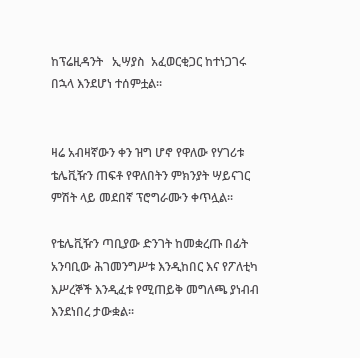ከፕሬዚዳንት   ኢሣያስ  አፈወርቂጋር ከተነጋገሩ በኋላ እንደሆነ ተሰምቷል፡፡


ዛሬ አብዛኛውን ቀን ዝግ ሆኖ የዋለው የሃገሪቱ ቴሌቪዥን ጠፍቶ የዋለበትን ምክንያት ሣይናገር ምሽት ላይ መደበኛ ፕሮግራሙን ቀጥሏል፡፡

የቴሌቪዥን ጣቢያው ድንገት ከመቋረጡ በፊት አንባቢው ሕገመንግሥቱ እንዲከበር እና የፖለቲካ እሥረኞች እንዲፈቱ የሚጠይቅ መግለጫ ያነብብ እንደነበረ ታውቋል፡፡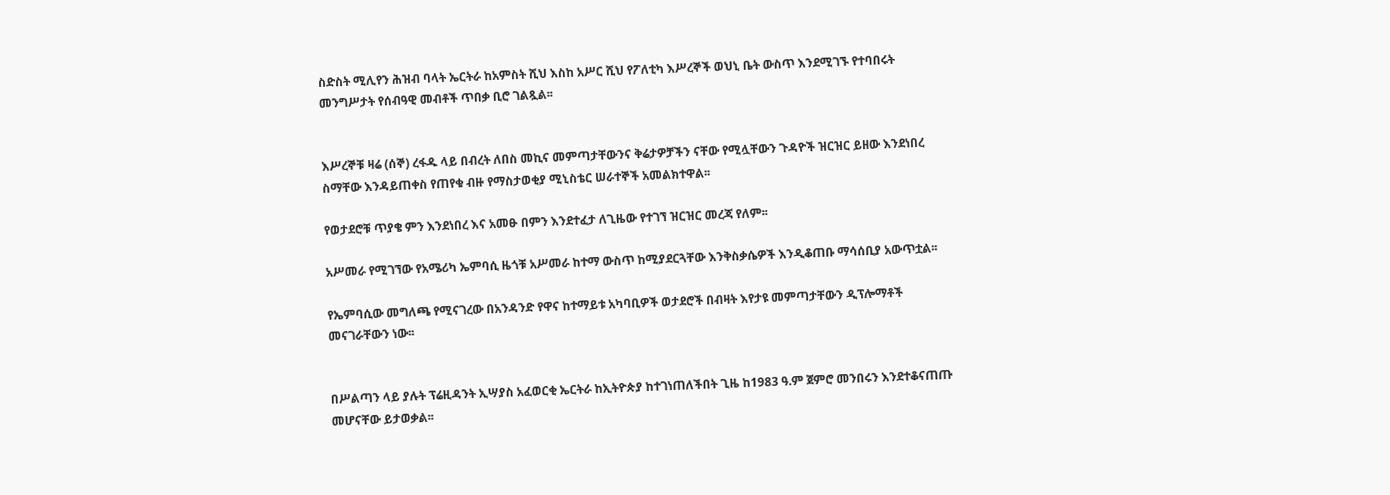ስድስት ሚሊየን ሕዝብ ባላት ኤርትራ ከአምስት ሺህ እስከ አሥር ሺህ የፖለቲካ እሥረኞች ወህኒ ቤት ውስጥ እንደሚገኙ የተባበሩት መንግሥታት የሰብዓዊ መብቶች ጥበቃ ቢሮ ገልጿል፡፡


እሥረኞቹ ዛሬ (ሰኞ) ረፋዱ ላይ በብረት ለበስ መኪና መምጣታቸውንና ቅሬታዎቻችን ናቸው የሚሏቸውን ጉዳዮች ዝርዝር ይዘው እንደነበረ ስማቸው እንዳይጠቀስ የጠየቁ ብዙ የማስታወቂያ ሚኒስቴር ሠራተኞች አመልክተዋል፡፡

የወታደሮቹ ጥያቄ ምን እንደነበረ እና አመፁ በምን እንደተፈታ ለጊዜው የተገኘ ዝርዝር መረጃ የለም፡፡

አሥመራ የሚገኘው የአሜሪካ ኤምባሲ ዜጎቹ አሥመራ ከተማ ውስጥ ከሚያደርጓቸው እንቅስቃሴዎች እንዲቆጠቡ ማሳሰቢያ አውጥቷል፡፡

የኤምባሲው መግለጫ የሚናገረው በአንዳንድ የዋና ከተማይቱ አካባቢዎች ወታደሮች በብዛት እየታዩ መምጣታቸውን ዲፕሎማቶች መናገራቸውን ነው፡፡


በሥልጣን ላይ ያሉት ፕሬዚዳንት ኢሣያስ አፈወርቂ ኤርትራ ከኢትዮጵያ ከተገነጠለችበት ጊዜ ከ1983 ዓ.ም ጀምሮ መንበሩን እንደተቆናጠጡ መሆናቸው ይታወቃል፡፡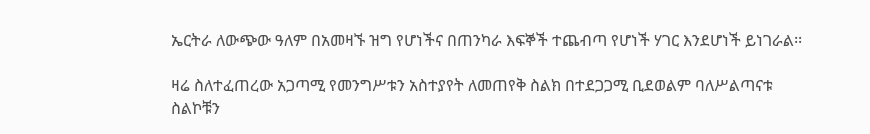ኤርትራ ለውጭው ዓለም በአመዛኙ ዝግ የሆነችና በጠንካራ እፍኞች ተጨብጣ የሆነች ሃገር እንደሆነች ይነገራል፡፡

ዛሬ ስለተፈጠረው አጋጣሚ የመንግሥቱን አስተያየት ለመጠየቅ ስልክ በተደጋጋሚ ቢደወልም ባለሥልጣናቱ ስልኮቹን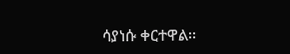ሳያነሱ ቀርተዋል፡፡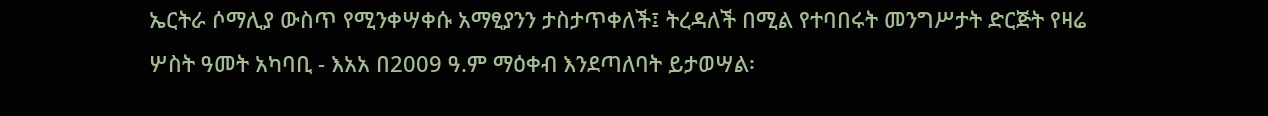ኤርትራ ሶማሊያ ውስጥ የሚንቀሣቀሱ አማፂያንን ታስታጥቀለች፤ ትረዳለች በሚል የተባበሩት መንግሥታት ድርጅት የዛሬ ሦስት ዓመት አካባቢ - እአአ በ2009 ዓ.ም ማዕቀብ እንደጣለባት ይታወሣል፡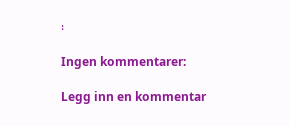፡

Ingen kommentarer:

Legg inn en kommentar